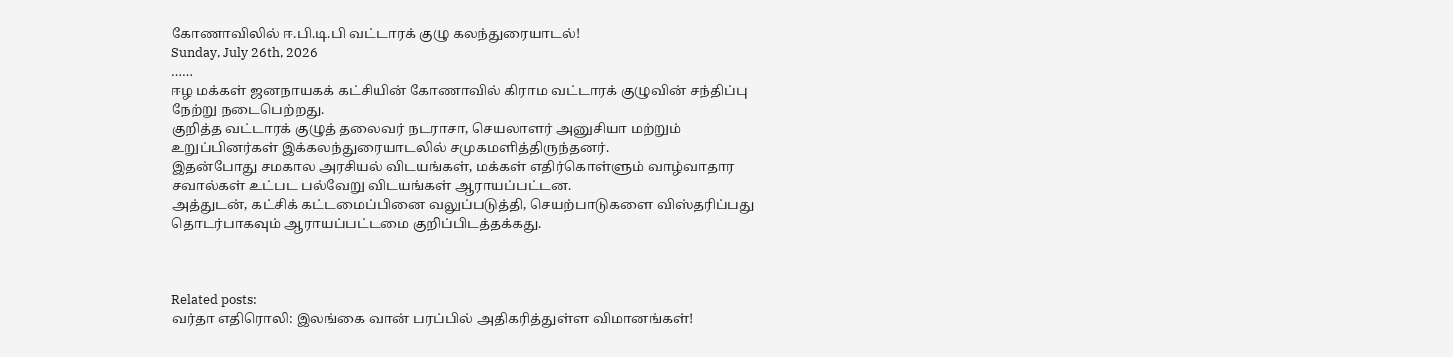கோணாவிலில் ஈ.பி.டி.பி வட்டாரக் குழு கலந்துரையாடல்!
Sunday, July 26th, 2026
……
ஈழ மக்கள் ஜனநாயகக் கட்சியின் கோணாவில் கிராம வட்டாரக் குழுவின் சந்திப்பு நேற்று நடைபெற்றது.
குறித்த வட்டாரக் குழுத் தலைவர் நடராசா, செயலாளர் அனுசியா மற்றும் உறுப்பினர்கள் இக்கலந்துரையாடலில் சமுகமளித்திருந்தனர்.
இதன்போது சமகால அரசியல் விடயங்கள், மக்கள் எதிர்கொள்ளும் வாழ்வாதார சவால்கள் உட்பட பல்வேறு விடயங்கள் ஆராயப்பட்டன.
அத்துடன், கட்சிக் கட்டமைப்பினை வலுப்படுத்தி, செயற்பாடுகளை விஸ்தரிப்பது தொடர்பாகவும் ஆராயப்பட்டமை குறிப்பிடத்தக்கது.



Related posts:
வர்தா எதிரொலி: இலங்கை வான் பரப்பில் அதிகரித்துள்ள விமானங்கள்!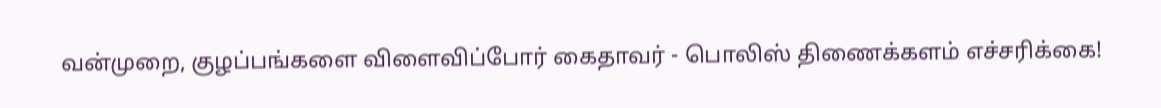வன்முறை, குழப்பங்களை விளைவிப்போர் கைதாவர் - பொலிஸ் திணைக்களம் எச்சரிக்கை!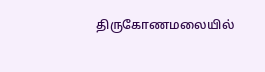திருகோணமலையில்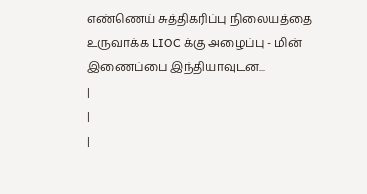எண்ணெய் சுத்திகரிப்பு நிலையத்தை உருவாக்க LIOC க்கு அழைப்பு - மின் இணைப்பை இந்தியாவுடன...
|
|
|